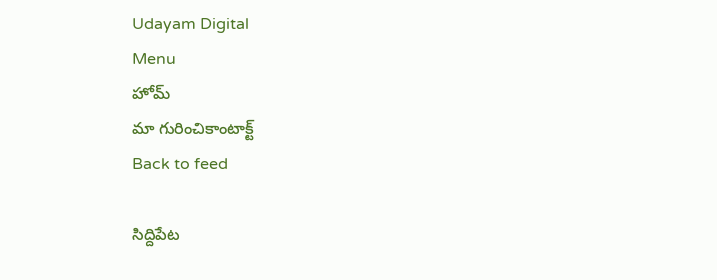Udayam Digital
Menu
హోమ్
మా గురించికాంటాక్ట్
Back to feed

సిద్దిపేట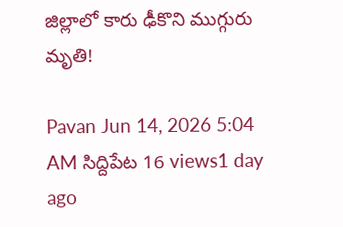జిల్లాలో కారు ఢీకొని ముగ్గురు మృతి!

Pavan Jun 14, 2026 5:04 AM సిద్దిపేట 16 views1 day ago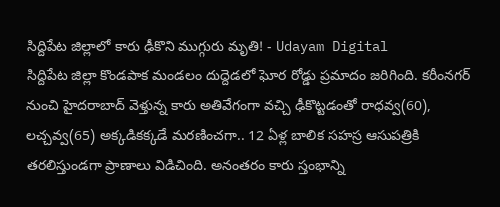సిద్దిపేట జిల్లాలో కారు ఢీకొని ముగ్గురు మృతి! - Udayam Digital
సిద్దిపేట జిల్లా కొండపాక మండలం దుద్దెడలో ఘోర రోడ్డు ప్రమాదం జరిగింది. కరీంనగర్‌ నుంచి హైదరాబాద్‌ వెళ్తున్న కారు అతివేగంగా వచ్చి ఢీకొట్టడంతో రాధవ్వ(60), లచ్చవ్వ(65) అక్కడికక్కడే మరణించగా.. 12 ఏళ్ల బాలిక సహస్ర ఆసుపత్రికి తరలిస్తుండగా ప్రాణాలు విడిచింది. అనంతరం కారు స్తంభాన్ని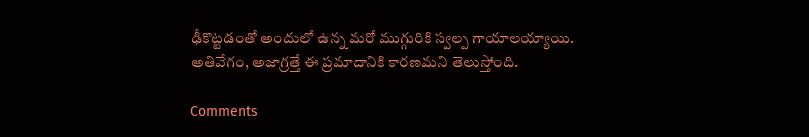ఢీకొట్టడంతో అందులో ఉన్న మరో ముగ్గురికి స్వల్ప గాయాలయ్యాయి. అతివేగం, అజాగ్రత్తే ఈ ప్రమాదానికి కారణమని తెలుస్తోంది.

Comments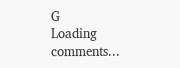G
Loading comments...